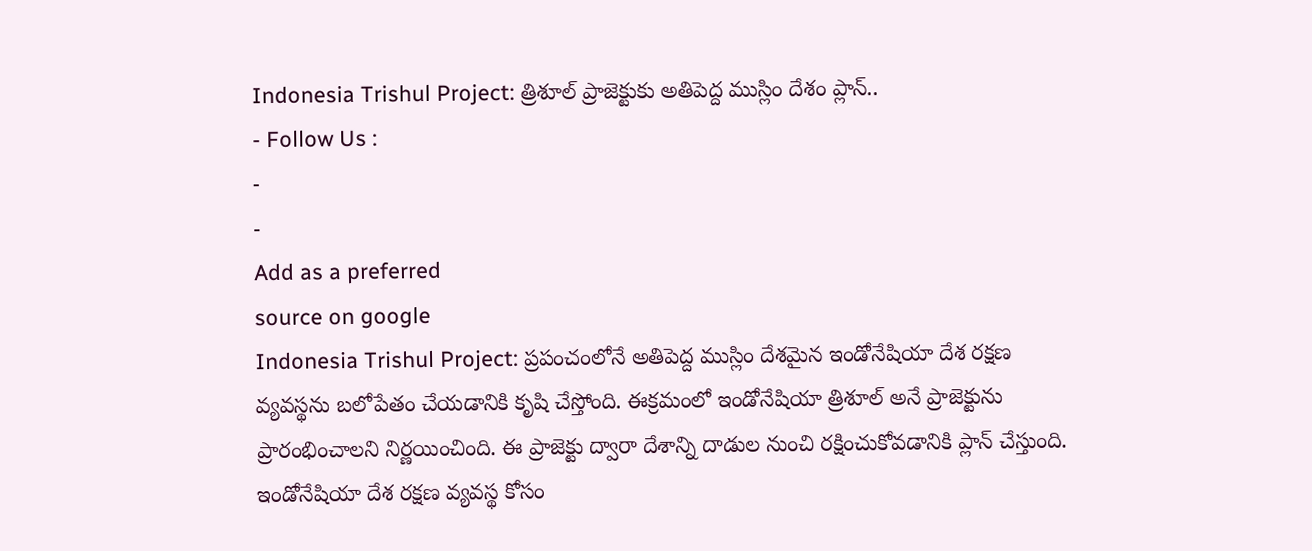Indonesia Trishul Project: త్రిశూల్ ప్రాజెక్టుకు అతిపెద్ద ముస్లిం దేశం ప్లాన్..
- Follow Us :
-
-
Add as a preferred
source on google
Indonesia Trishul Project: ప్రపంచంలోనే అతిపెద్ద ముస్లిం దేశమైన ఇండోనేషియా దేశ రక్షణ వ్యవస్థను బలోపేతం చేయడానికి కృషి చేస్తోంది. ఈక్రమంలో ఇండోనేషియా త్రిశూల్ అనే ప్రాజెక్టును ప్రారంభించాలని నిర్ణయించింది. ఈ ప్రాజెక్టు ద్వారా దేశాన్ని దాడుల నుంచి రక్షించుకోవడానికి ప్లాన్ చేస్తుంది. ఇండోనేషియా దేశ రక్షణ వ్యవస్థ కోసం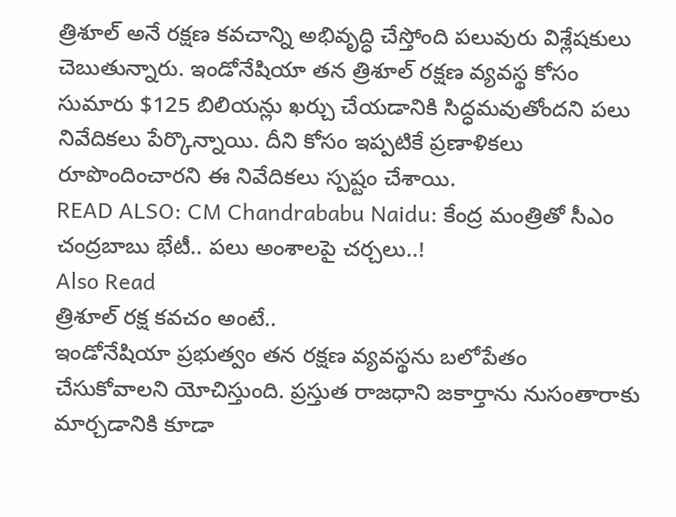త్రిశూల్ అనే రక్షణ కవచాన్ని అభివృద్ధి చేస్తోంది పలువురు విశ్లేషకులు చెబుతున్నారు. ఇండోనేషియా తన త్రిశూల్ రక్షణ వ్యవస్థ కోసం సుమారు $125 బిలియన్లు ఖర్చు చేయడానికి సిద్ధమవుతోందని పలు నివేదికలు పేర్కొన్నాయి. దీని కోసం ఇప్పటికే ప్రణాళికలు రూపొందించారని ఈ నివేదికలు స్పష్టం చేశాయి.
READ ALSO: CM Chandrababu Naidu: కేంద్ర మంత్రితో సీఎం చంద్రబాబు భేటీ.. పలు అంశాలపై చర్చలు..!
Also Read
త్రిశూల్ రక్ష కవచం అంటే..
ఇండోనేషియా ప్రభుత్వం తన రక్షణ వ్యవస్థను బలోపేతం చేసుకోవాలని యోచిస్తుంది. ప్రస్తుత రాజధాని జకార్తాను నుసంతారాకు మార్చడానికి కూడా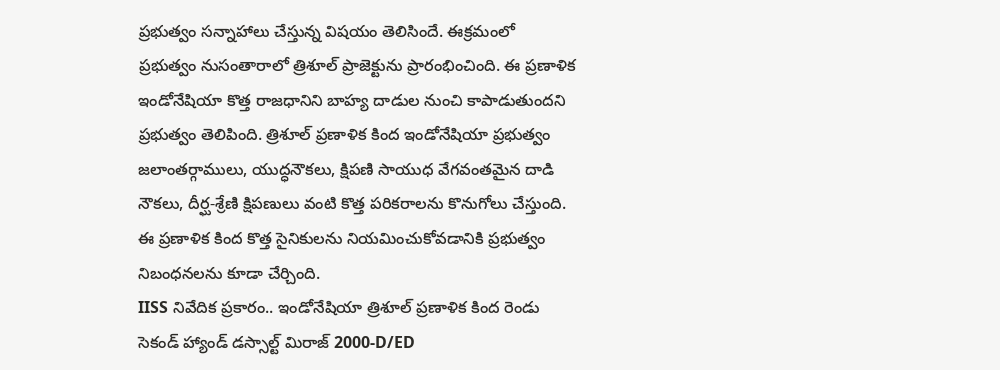ప్రభుత్వం సన్నాహాలు చేస్తున్న విషయం తెలిసిందే. ఈక్రమంలో ప్రభుత్వం నుసంతారాలో త్రిశూల్ ప్రాజెక్టును ప్రారంభించింది. ఈ ప్రణాళిక ఇండోనేషియా కొత్త రాజధానిని బాహ్య దాడుల నుంచి కాపాడుతుందని ప్రభుత్వం తెలిపింది. త్రిశూల్ ప్రణాళిక కింద ఇండోనేషియా ప్రభుత్వం జలాంతర్గాములు, యుద్ధనౌకలు, క్షిపణి సాయుధ వేగవంతమైన దాడి నౌకలు, దీర్ఘ-శ్రేణి క్షిపణులు వంటి కొత్త పరికరాలను కొనుగోలు చేస్తుంది. ఈ ప్రణాళిక కింద కొత్త సైనికులను నియమించుకోవడానికి ప్రభుత్వం నిబంధనలను కూడా చేర్చింది.
IISS నివేదిక ప్రకారం.. ఇండోనేషియా త్రిశూల్ ప్రణాళిక కింద రెండు సెకండ్ హ్యాండ్ డస్సాల్ట్ మిరాజ్ 2000-D/ED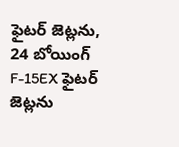ఫైటర్ జెట్లను, 24 బోయింగ్ F-15EX ఫైటర్ జెట్లను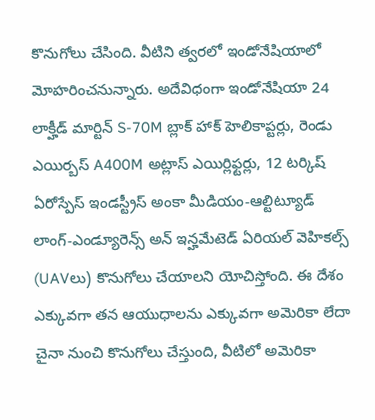కొనుగోలు చేసింది. వీటిని త్వరలో ఇండోనేషియాలో మోహరించనున్నారు. అదేవిధంగా ఇండోనేషియా 24 లాక్హీడ్ మార్టిన్ S-70M బ్లాక్ హాక్ హెలికాప్టర్లు, రెండు ఎయిర్బస్ A400M అట్లాస్ ఎయిర్లిఫ్టర్లు, 12 టర్కిష్ ఏరోస్పేస్ ఇండస్ట్రీస్ అంకా మీడియం-ఆల్టిట్యూడ్ లాంగ్-ఎండ్యూరెన్స్ అన్ ఇన్హమేటెడ్ ఏరియల్ వెహికల్స్ (UAVలు) కొనుగోలు చేయాలని యోచిస్తోంది. ఈ దేశం ఎక్కువగా తన ఆయుధాలను ఎక్కువగా అమెరికా లేదా చైనా నుంచి కొనుగోలు చేస్తుంది, వీటిలో అమెరికా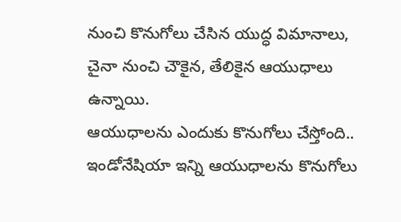నుంచి కొనుగోలు చేసిన యుద్ధ విమానాలు, చైనా నుంచి చౌకైన, తేలికైన ఆయుధాలు ఉన్నాయి.
ఆయుధాలను ఎందుకు కొనుగోలు చేస్తోంది..
ఇండోనేషియా ఇన్ని ఆయుధాలను కొనుగోలు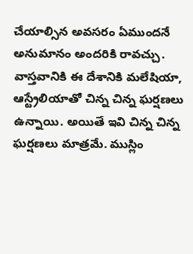చేయాల్సిన అవసరం ఏముందనే అనుమానం అందరికి రావచ్చు. వాస్తవానికి ఈ దేశానికి మలేషియా, ఆస్ట్రేలియాతో చిన్న చిన్న ఘర్షణలు ఉన్నాయి. అయితే ఇవి చిన్న చిన్న ఘర్షణలు మాత్రమే. ముస్లిం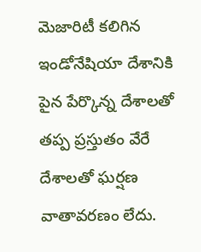మెజారిటీ కలిగిన ఇండోనేషియా దేశానికి పైన పేర్కొన్న దేశాలతో తప్ప ప్రస్తుతం వేరే దేశాలతో ఘర్షణ వాతావరణం లేదు.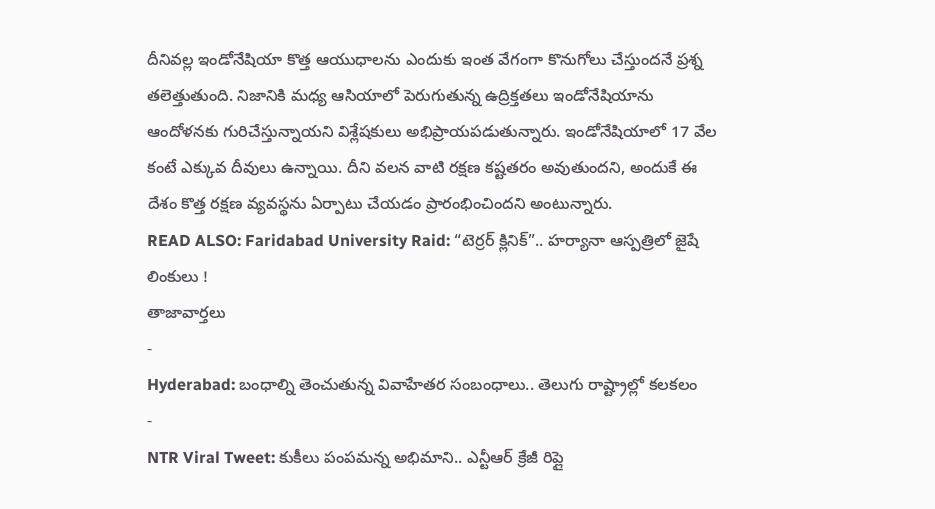దీనివల్ల ఇండోనేషియా కొత్త ఆయుధాలను ఎందుకు ఇంత వేగంగా కొనుగోలు చేస్తుందనే ప్రశ్న తలెత్తుతుంది. నిజానికి మధ్య ఆసియాలో పెరుగుతున్న ఉద్రిక్తతలు ఇండోనేషియాను ఆందోళనకు గురిచేస్తున్నాయని విశ్లేషకులు అభిప్రాయపడుతున్నారు. ఇండోనేషియాలో 17 వేల కంటే ఎక్కువ దీవులు ఉన్నాయి. దీని వలన వాటి రక్షణ కష్టతరం అవుతుందని, అందుకే ఈ దేశం కొత్త రక్షణ వ్యవస్థను ఏర్పాటు చేయడం ప్రారంభించిందని అంటున్నారు.
READ ALSO: Faridabad University Raid: “టెర్రర్ క్లినిక్”.. హర్యానా ఆస్పత్రిలో జైషే లింకులు !
తాజావార్తలు
-
Hyderabad: బంధాల్ని తెంచుతున్న వివాహేతర సంబంధాలు.. తెలుగు రాష్ట్రాల్లో కలకలం
-
NTR Viral Tweet: కుకీలు పంపమన్న అభిమాని.. ఎన్టీఆర్ క్రేజీ రిప్లై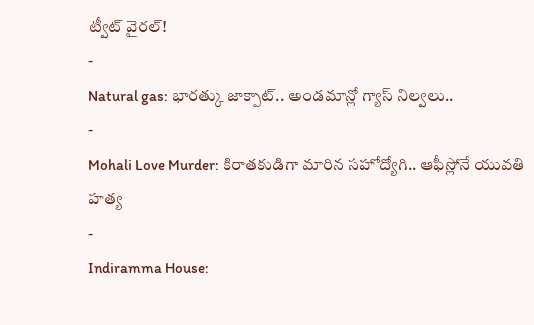ట్వీట్ వైరల్!
-
Natural gas: భారత్కు జాక్పాట్.. అండమాన్లో గ్యాస్ నిల్వలు..
-
Mohali Love Murder: కిరాతకుడిగా మారిన సహోద్యోగి.. ఆఫీస్లోనే యువతి హత్య
-
Indiramma House: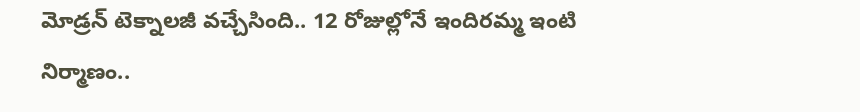మోడ్రన్ టెక్నాలజీ వచ్చేసింది.. 12 రోజుల్లోనే ఇందిరమ్మ ఇంటి నిర్మాణం..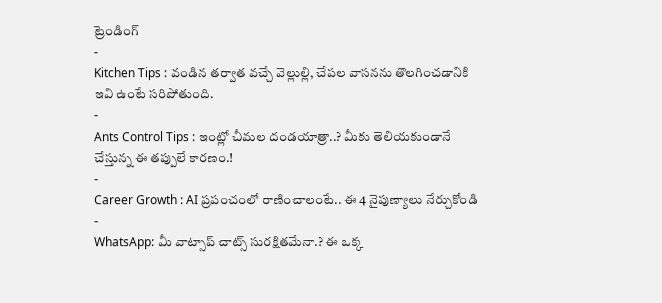ట్రెండింగ్
-
Kitchen Tips : వండిన తర్వాత వచ్చే వెల్లుల్లి, చేపల వాసనను తొలగించడానికి ఇవి ఉంటే సరిపోతుంది.
-
Ants Control Tips : ఇంట్లో చీమల దండయాత్రా..? మీకు తెలియకుండానే చేస్తున్న ఈ తప్పులే కారణం.!
-
Career Growth : AI ప్రపంచంలో రాణించాలంటే.. ఈ 4 నైపుణ్యాలు నేర్చుకోండి
-
WhatsApp: మీ వాట్సాప్ చాట్స్ సురక్షితమేనా.? ఈ ఒక్క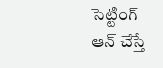సెట్టింగ్ ఆన్ చేస్తే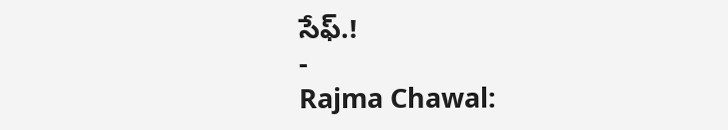సేఫ్.!
-
Rajma Chawal: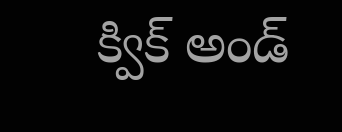క్విక్ అండ్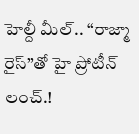హెల్దీ మీల్.. “రాజ్మా రైస్”తో హై ప్రోటీన్ లంచ్.!